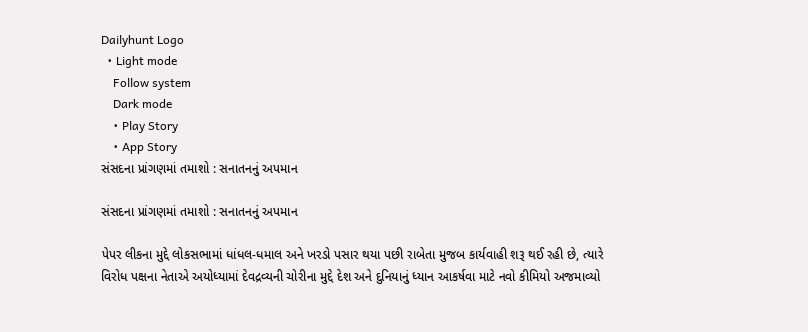Dailyhunt Logo
  • Light mode
    Follow system
    Dark mode
    • Play Story
    • App Story
સંસદના પ્રાંગણમાં તમાશો : સનાતનનું અપમાન

સંસદના પ્રાંગણમાં તમાશો : સનાતનનું અપમાન

પેપર લીકના મુદ્દે લોકસભામાં ધાંધલ-ધમાલ અને ખરડો પસાર થયા પછી રાબેતા મુજબ કાર્યવાહી શરૂ થઈ રહી છે, ત્યારે વિરોધ પક્ષના નેતાએ અયોધ્યામાં દેવદ્રવ્યની ચોરીના મુદ્દે દેશ અને દુનિયાનું ધ્યાન આકર્ષવા માટે નવો કીમિયો અજમાવ્યો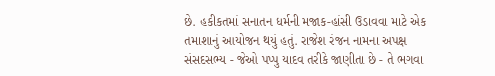છે. હકીકતમાં સનાતન ધર્મની મજાક-હાંસી ઉડાવવા માટે એક તમાશાનું આયોજન થયું હતું. રાજેશ રંજન નામના અપક્ષ સંસદસભ્ય - જેઓ પપ્પુ યાદવ તરીકે જાણીતા છે - તે ભગવા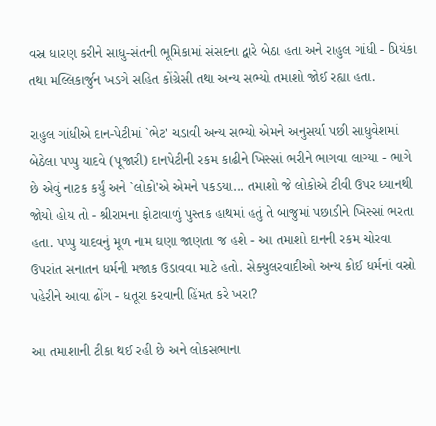વસ્ર ધારણ કરીને સાધુ-સંતની ભૂમિકામાં સંસદના દ્વારે બેઠા હતા અને રાહુલ ગાંધી - પ્રિયંકા તથા મલ્લિકાર્જુન ખડગે સહિત કોંગ્રેસી તથા અન્ય સભ્યો તમાશો જોઈ રહ્યા હતા.

રાહુલ ગાંધીએ દાન-પેટીમાં `ભેટ' ચડાવી અન્ય સભ્યો એમને અનુસર્યા પછી સાધુવેશમાં બેઠેલા પપ્પુ યાદવે (પૂજારી) દાનપેટીની રકમ કાઢીને ખિસ્સાં ભરીને ભાગવા લાગ્યા - ભાગે છે એવું નાટક કર્યું અને `લોકો'એ એમને પકડયા... તમાશો જે લોકોએ ટીવી ઉપર ધ્યાનથી જોયો હોય તો - શ્રીરામના ફોટાવાળું પુસ્તક હાથમાં હતું તે બાજુમાં પછાડીને ખિસ્સાં ભરતા હતા. પપ્પુ યાદવનું મૂળ નામ ઘણા જાણતા જ હશે - આ તમાશો દાનની રકમ ચોરવા ઉપરાંત સનાતન ધર્મની મજાક ઉડાવવા માટે હતો. સેક્યુલરવાદીઓ અન્ય કોઈ ધર્મનાં વસ્રો પહેરીને આવા ઢોંગ - ધતૂરા કરવાની હિંમત કરે ખરા?

આ તમાશાની ટીકા થઈ રહી છે અને લોકસભાના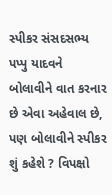સ્પીકર સંસદસભ્ય પપ્પુ યાદવને બોલાવીને વાત કરનાર છે એવા અહેવાલ છે, પણ બોલાવીને સ્પીકર શું કહેશે ? વિપક્ષો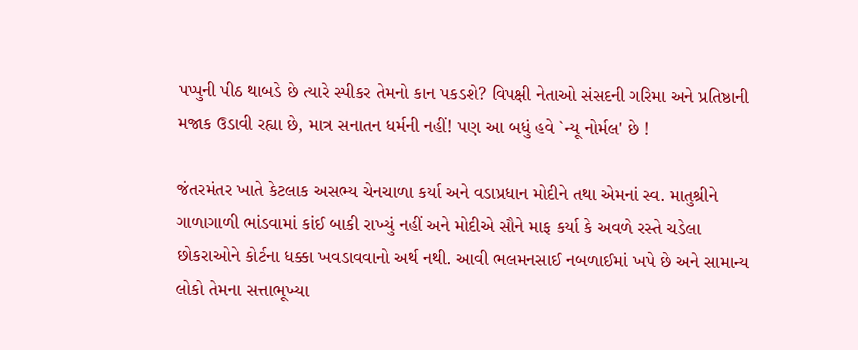પપ્પુની પીઠ થાબડે છે ત્યારે સ્પીકર તેમનો કાન પકડશે? વિપક્ષી નેતાઓ સંસદની ગરિમા અને પ્રતિષ્ઠાની મજાક ઉડાવી રહ્યા છે, માત્ર સનાતન ધર્મની નહીં! પણ આ બધું હવે `ન્યૂ નોર્મલ' છે !

જંતરમંતર ખાતે કેટલાક અસભ્ય ચેનચાળા કર્યા અને વડાપ્રધાન મોદીને તથા એમનાં સ્વ. માતુશ્રીને ગાળાગાળી ભાંડવામાં કાંઈ બાકી રાખ્યું નહીં અને મોદીએ સૌને માફ કર્યા કે અવળે રસ્તે ચડેલા છોકરાઓને કોર્ટના ધક્કા ખવડાવવાનો અર્થ નથી. આવી ભલમનસાઈ નબળાઈમાં ખપે છે અને સામાન્ય લોકો તેમના સત્તાભૂખ્યા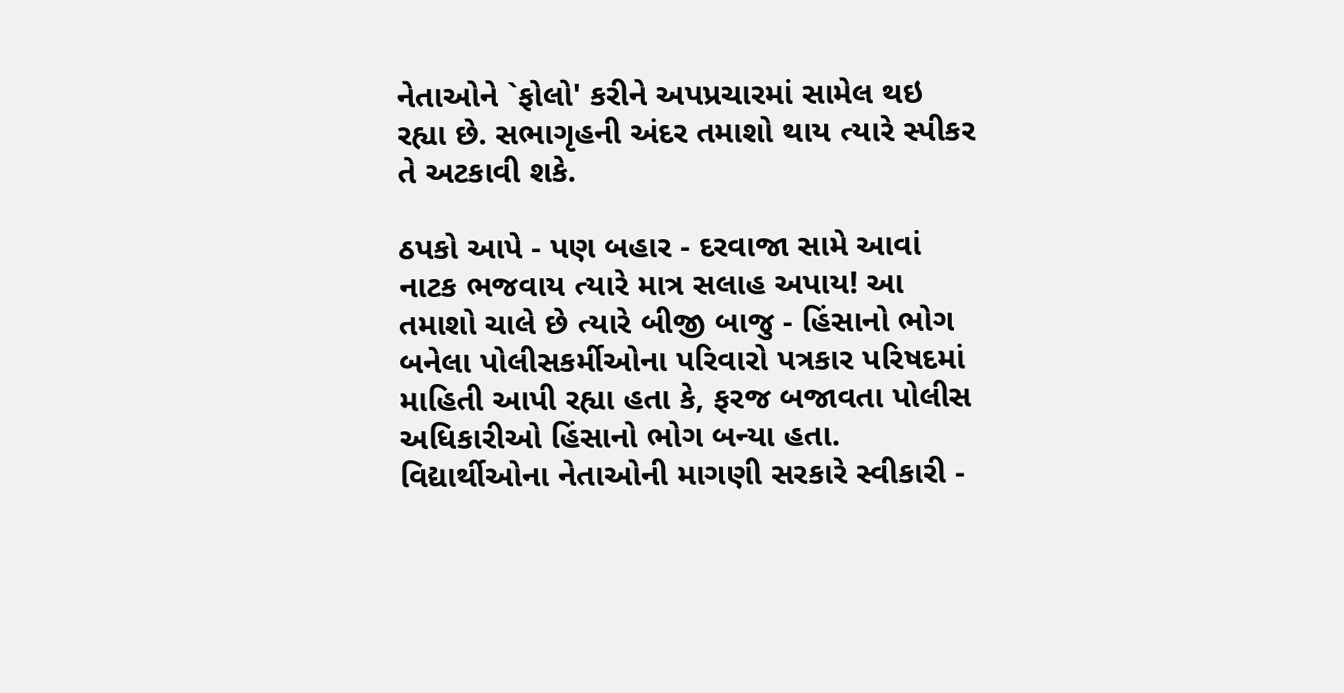નેતાઓને `ફોલો' કરીને અપપ્રચારમાં સામેલ થઇ રહ્યા છે. સભાગૃહની અંદર તમાશો થાય ત્યારે સ્પીકર તે અટકાવી શકે.

ઠપકો આપે - પણ બહાર - દરવાજા સામે આવાં નાટક ભજવાય ત્યારે માત્ર સલાહ અપાય! આ તમાશો ચાલે છે ત્યારે બીજી બાજુ - હિંસાનો ભોગ બનેલા પોલીસકર્મીઓના પરિવારો પત્રકાર પરિષદમાં માહિતી આપી રહ્યા હતા કે, ફરજ બજાવતા પોલીસ અધિકારીઓ હિંસાનો ભોગ બન્યા હતા. વિદ્યાર્થીઓના નેતાઓની માગણી સરકારે સ્વીકારી -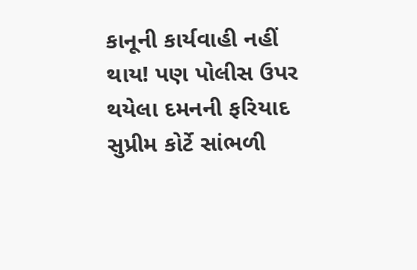કાનૂની કાર્યવાહી નહીં થાય! પણ પોલીસ ઉપર થયેલા દમનની ફરિયાદ સુપ્રીમ કોર્ટે સાંભળી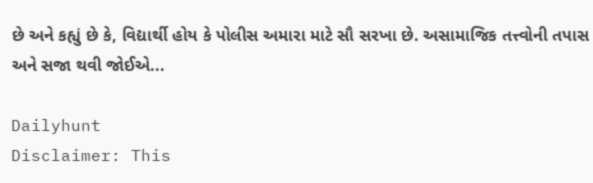છે અને કહ્યું છે કે, વિદ્યાર્થી હોય કે પોલીસ અમારા માટે સૌ સરખા છે. અસામાજિક તત્ત્વોની તપાસ અને સજા થવી જોઈએ...

Dailyhunt
Disclaimer: This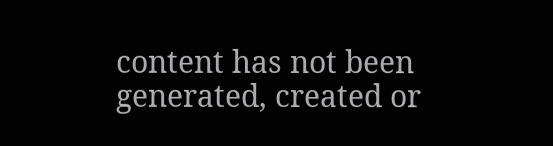content has not been generated, created or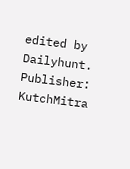edited by Dailyhunt. Publisher: KutchMitra